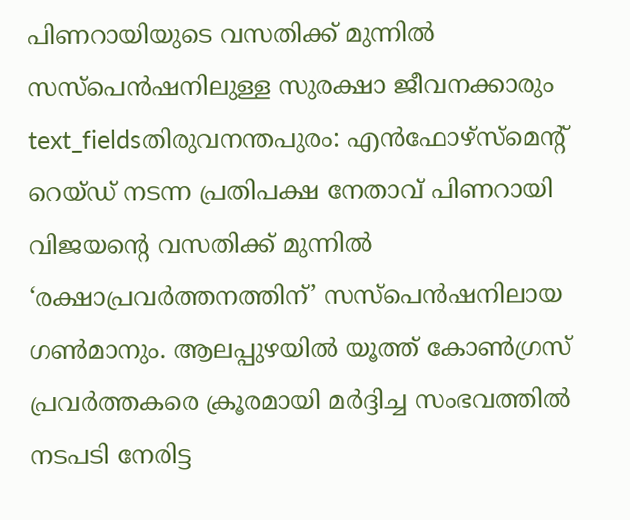പിണറായിയുടെ വസതിക്ക് മുന്നിൽ സസ്പെൻഷനിലുള്ള സുരക്ഷാ ജീവനക്കാരും
text_fieldsതിരുവനന്തപുരം: എൻഫോഴ്സ്മെന്റ് റെയ്ഡ് നടന്ന പ്രതിപക്ഷ നേതാവ് പിണറായി വിജയന്റെ വസതിക്ക് മുന്നിൽ ‘രക്ഷാപ്രവർത്തനത്തിന്’ സസ്പെൻഷനിലായ ഗൺമാനും. ആലപ്പുഴയിൽ യൂത്ത് കോൺഗ്രസ് പ്രവർത്തകരെ ക്രൂരമായി മർദ്ദിച്ച സംഭവത്തിൽ നടപടി നേരിട്ട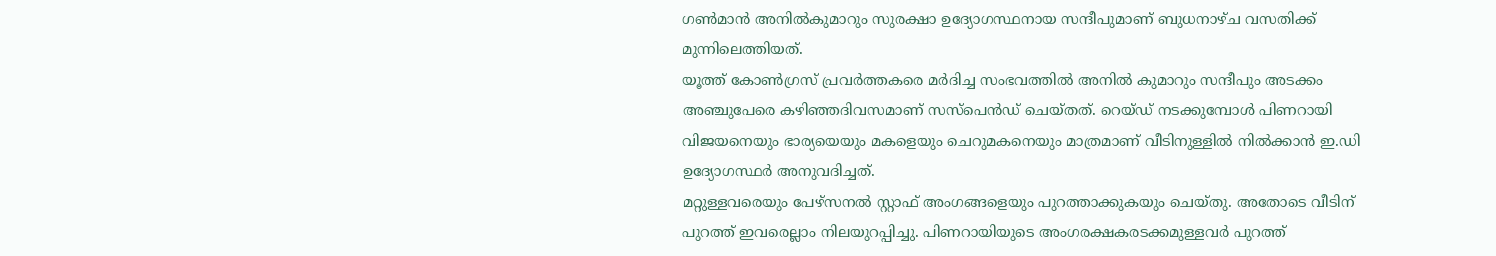ഗൺമാൻ അനിൽകുമാറും സുരക്ഷാ ഉദ്യോഗസ്ഥനായ സന്ദീപുമാണ് ബുധനാഴ്ച വസതിക്ക് മുന്നിലെത്തിയത്.
യൂത്ത് കോൺഗ്രസ് പ്രവർത്തകരെ മർദിച്ച സംഭവത്തിൽ അനിൽ കുമാറും സന്ദീപും അടക്കം അഞ്ചുപേരെ കഴിഞ്ഞദിവസമാണ് സസ്പെൻഡ് ചെയ്തത്. റെയ്ഡ് നടക്കുമ്പോൾ പിണറായി വിജയനെയും ഭാര്യയെയും മകളെയും ചെറുമകനെയും മാത്രമാണ് വീടിനുള്ളിൽ നിൽക്കാൻ ഇ.ഡി ഉദ്യോഗസ്ഥർ അനുവദിച്ചത്.
മറ്റുള്ളവരെയും പേഴ്സനൽ സ്റ്റാഫ് അംഗങ്ങളെയും പുറത്താക്കുകയും ചെയ്തു. അതോടെ വീടിന് പുറത്ത് ഇവരെല്ലാം നിലയുറപ്പിച്ചു. പിണറായിയുടെ അംഗരക്ഷകരടക്കമുള്ളവർ പുറത്ത്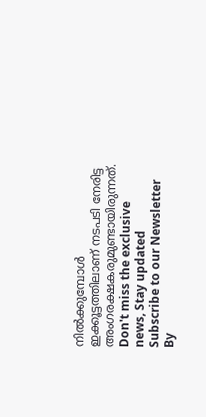നിൽക്കുമ്പോൾ ഇക്കൂട്ടത്തിലാണ് നടപടി നേരിട്ട അംഗരക്ഷകരുമുണ്ടായിരുന്നത്.
Don't miss the exclusive news, Stay updated
Subscribe to our Newsletter
By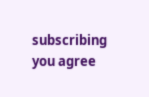subscribing you agree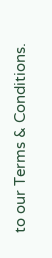to our Terms & Conditions.